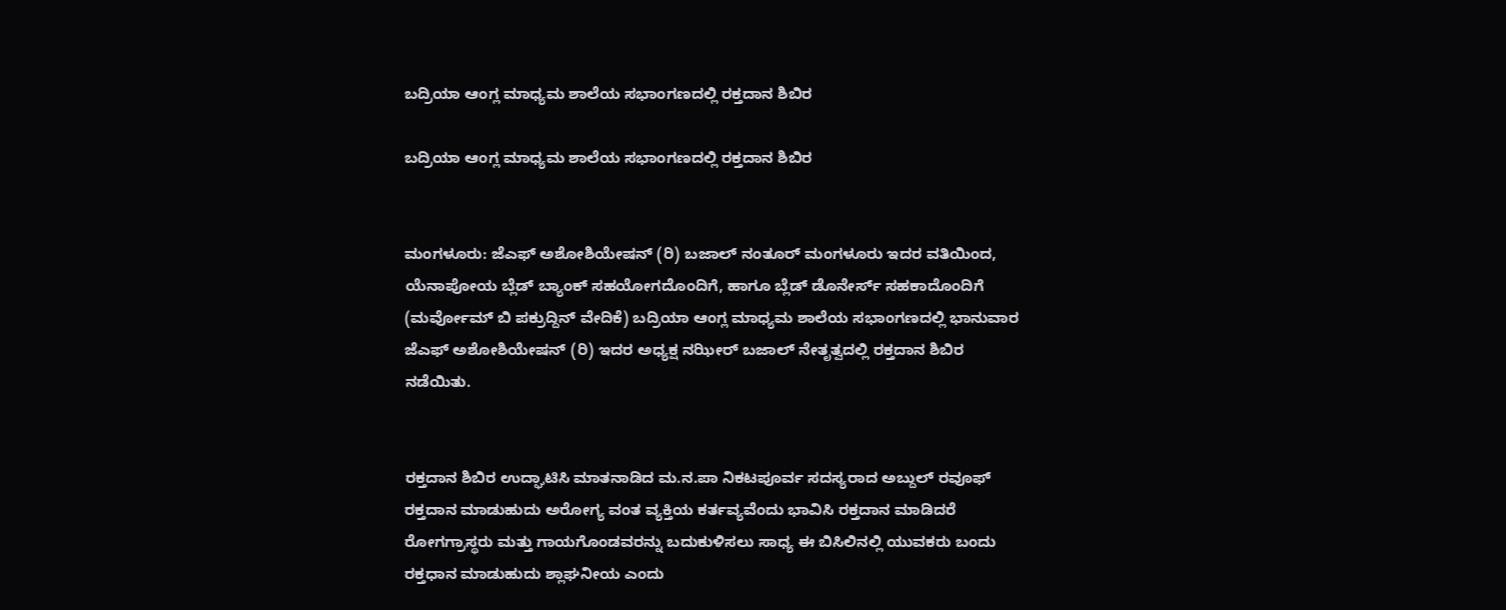ಬದ್ರಿಯಾ ಆಂಗ್ಲ ಮಾಧ್ಯಮ ಶಾಲೆಯ ಸಭಾಂಗಣದಲ್ಲಿ ರಕ್ತದಾನ ಶಿಬಿರ

ಬದ್ರಿಯಾ ಆಂಗ್ಲ ಮಾಧ್ಯಮ ಶಾಲೆಯ ಸಭಾಂಗಣದಲ್ಲಿ ರಕ್ತದಾನ ಶಿಬಿರ


ಮಂಗಳೂರು: ಜೆಎಫ್ ಅಶೋಶಿಯೇಷನ್ (ರಿ) ಬಜಾಲ್ ನಂತೂರ್ ಮಂಗಳೂರು ಇದರ ವತಿಯಿಂದ, ಯೆನಾಪೋಯ ಬ್ಲೆಡ್ ಬ್ಯಾಂಕ್ ಸಹಯೋಗದೊಂದಿಗೆ, ಹಾಗೂ ಬ್ಲೆಡ್ ಡೊನೇರ್ಸ್ ಸಹಕಾದೊಂದಿಗೆ (ಮರ್ವೋಮ್ ಬಿ ಪಕ್ರುದ್ದಿನ್ ವೇದಿಕೆ) ಬದ್ರಿಯಾ ಆಂಗ್ಲ ಮಾಧ್ಯಮ ಶಾಲೆಯ ಸಭಾಂಗಣದಲ್ಲಿ ಭಾನುವಾರ ಜೆಎಫ್ ಅಶೋಶಿಯೇಷನ್ (ರಿ) ಇದರ ಅಧ್ಯಕ್ಷ ನಝೀರ್ ಬಜಾಲ್ ನೇತೃತ್ವದಲ್ಲಿ ರಕ್ತದಾನ ಶಿಬಿರ ನಡೆಯಿತು.


ರಕ್ತದಾನ ಶಿಬಿರ ಉದ್ಘಾಟಿಸಿ ಮಾತನಾಡಿದ ಮ.ನ.ಪಾ ನಿಕಟಪೂರ್ವ ಸದಸ್ಯರಾದ ಅಬ್ದುಲ್ ರವೂಫ್ ರಕ್ತದಾನ ಮಾಡುಹುದು ಅರೋಗ್ಯ ವಂತ ವ್ಯಕ್ತಿಯ ಕರ್ತವ್ಯವೆಂದು ಭಾವಿಸಿ ರಕ್ತದಾನ ಮಾಡಿದರೆ ರೋಗಗ್ರಾಸ್ಥರು ಮತ್ತು ಗಾಯಗೊಂಡವರನ್ನು ಬದುಕುಳಿಸಲು ಸಾಧ್ಯ ಈ ಬಿಸಿಲಿನಲ್ಲಿ ಯುವಕರು ಬಂದು ರಕ್ತಧಾನ ಮಾಡುಹುದು ಶ್ಲಾಘನೀಯ ಎಂದು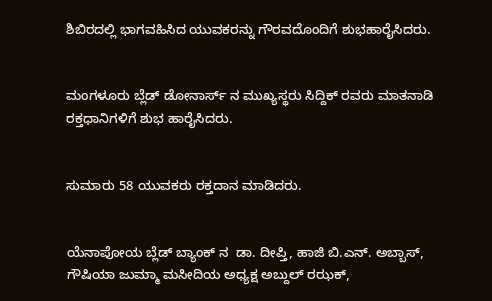ಶಿಬಿರದಲ್ಲಿ ಭಾಗವಹಿಸಿದ ಯುವಕರನ್ನು ಗೌರವದೊಂದಿಗೆ ಶುಭಹಾರೈಸಿದರು.


ಮಂಗಳೂರು ಬ್ಲೆಡ್ ಡೋನಾರ್ಸ್ ನ ಮುಖ್ಯಸ್ಥರು ಸಿದ್ದಿಕ್ ರವರು ಮಾತನಾಡಿ ರಕ್ತಧಾನಿಗಳಿಗೆ ಶುಭ ಹಾರೈಸಿದರು.


ಸುಮಾರು 58 ಯುವಕರು ರಕ್ತದಾನ ಮಾಡಿದರು.


ಯೆನಾಪೋಯ ಬ್ಲೆಡ್ ಬ್ಯಾಂಕ್ ನ  ಡಾ. ದೀಪ್ತಿ, ಹಾಜಿ ಬಿ.ಎನ್. ಅಬ್ಬಾಸ್, ಗೌಷಿಯಾ ಜುಮ್ಮಾ ಮಸೀದಿಯ ಅಧ್ಯಕ್ಷ ಅಬ್ದುಲ್ ರಝಕ್,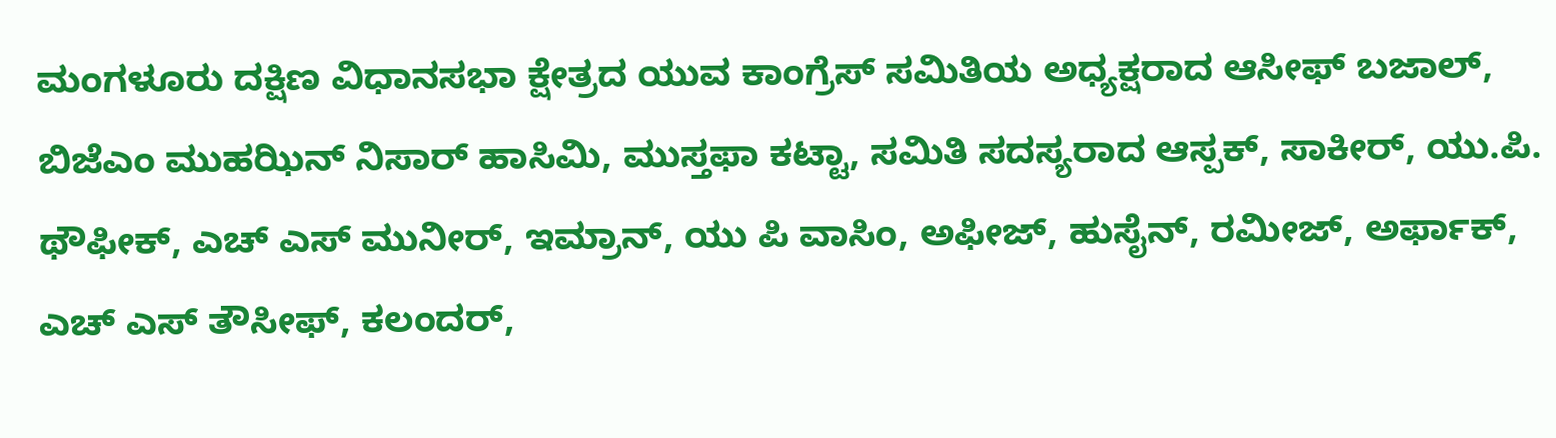ಮಂಗಳೂರು ದಕ್ಷಿಣ ವಿಧಾನಸಭಾ ಕ್ಷೇತ್ರದ ಯುವ ಕಾಂಗ್ರೆಸ್ ಸಮಿತಿಯ ಅಧ್ಯಕ್ಷರಾದ ಆಸೀಫ್ ಬಜಾಲ್, ಬಿಜೆಎಂ ಮುಹಝಿನ್ ನಿಸಾರ್ ಹಾಸಿಮಿ, ಮುಸ್ತಫಾ ಕಟ್ಟಾ, ಸಮಿತಿ ಸದಸ್ಯರಾದ ಆಸ್ಪಕ್, ಸಾಕೀರ್, ಯು.ಪಿ. ಥೌಫೀಕ್, ಎಚ್ ಎಸ್ ಮುನೀರ್, ಇಮ್ರಾನ್, ಯು ಪಿ ವಾಸಿಂ, ಅಫೀಜ್, ಹುಸೈನ್, ರಮೀಜ್, ಅರ್ಫಾಕ್, ಎಚ್ ಎಸ್ ತೌಸೀಫ್, ಕಲಂದರ್,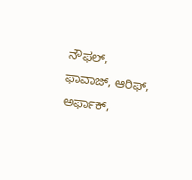ನೌಫಲ್, ಫಾವಾಜ್, ಆರಿಫ್, ಅರ್ಫಾಕ್,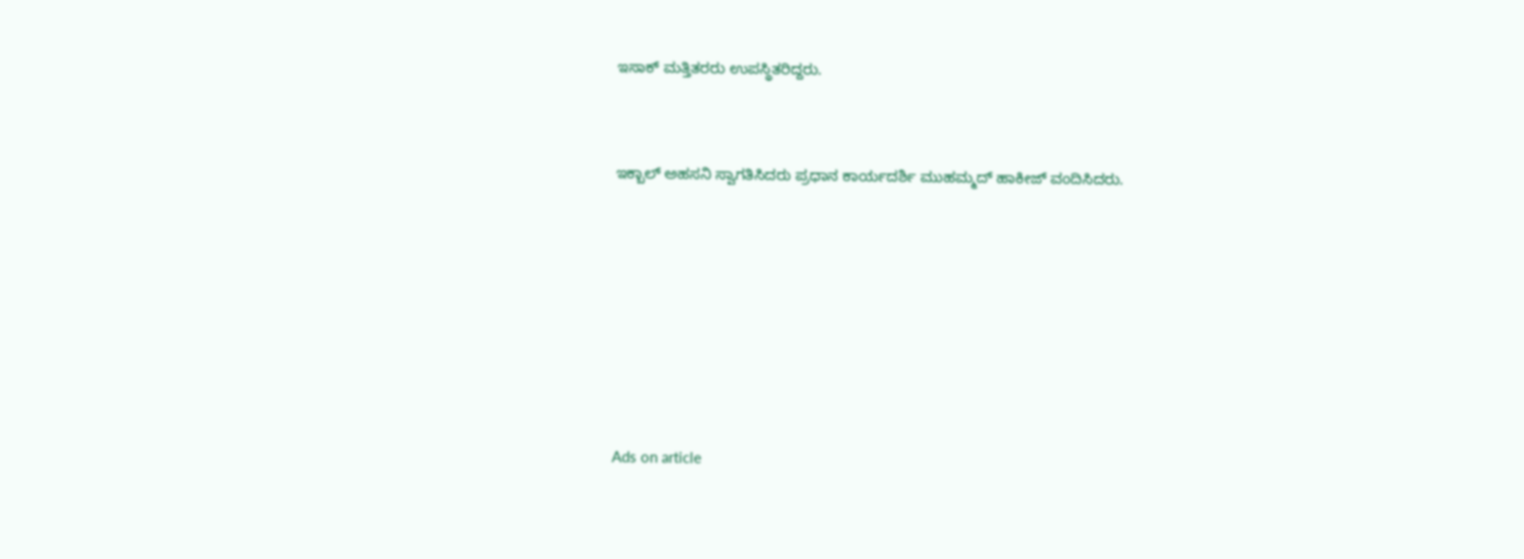ಇಸಾಕ್ ಮತ್ತಿತರರು ಉಪಸ್ಥಿತರಿದ್ದರು.


ಇಕ್ಬಾಲ್ ಅಹಸನಿ ಸ್ವಾಗತಿಸಿದರು ಪ್ರಧಾನ ಕಾರ್ಯದರ್ಶಿ ಮುಹಮ್ಮದ್ ಹಾಕೀಜ್ ವಂದಿಸಿದರು.







Ads on article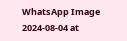WhatsApp Image 2024-08-04 at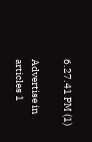6.27.41 PM (1)

Advertise in articles 1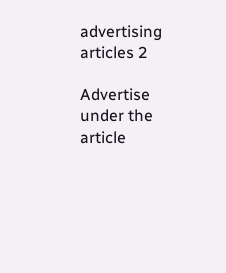advertising articles 2

Advertise under the article